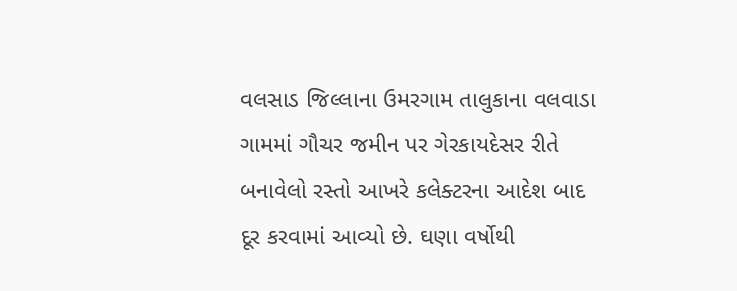વલસાડ જિલ્લાના ઉમરગામ તાલુકાના વલવાડા ગામમાં ગૌચર જમીન પર ગેરકાયદેસર રીતે બનાવેલો રસ્તો આખરે કલેક્ટરના આદેશ બાદ દૂર કરવામાં આવ્યો છે. ઘણા વર્ષોથી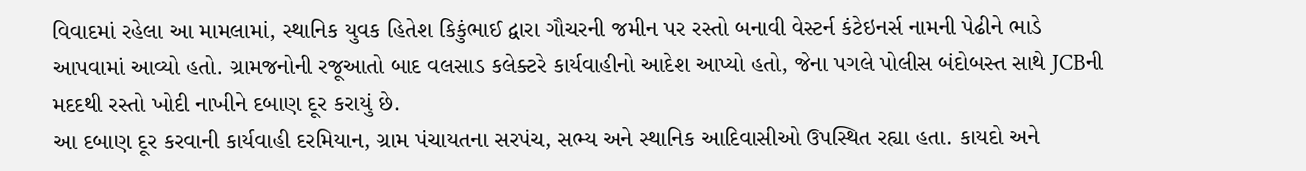વિવાદમાં રહેલા આ મામલામાં, સ્થાનિક યુવક હિતેશ કિકુંભાઈ દ્વારા ગૌચરની જમીન પર રસ્તો બનાવી વેસ્ટર્ન કંટેઇનર્સ નામની પેઢીને ભાડે આપવામાં આવ્યો હતો. ગ્રામજનોની રજૂઆતો બાદ વલસાડ કલેક્ટરે કાર્યવાહીનો આદેશ આપ્યો હતો, જેના પગલે પોલીસ બંદોબસ્ત સાથે JCBની મદદથી રસ્તો ખોદી નાખીને દબાણ દૂર કરાયું છે.
આ દબાણ દૂર કરવાની કાર્યવાહી દરમિયાન, ગ્રામ પંચાયતના સરપંચ, સભ્ય અને સ્થાનિક આદિવાસીઓ ઉપસ્થિત રહ્યા હતા. કાયદો અને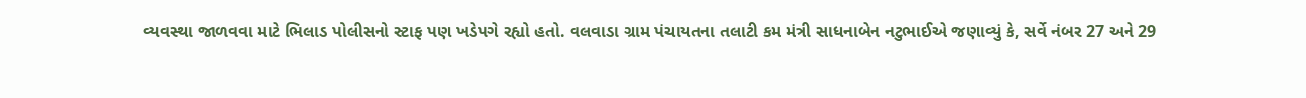વ્યવસ્થા જાળવવા માટે ભિલાડ પોલીસનો સ્ટાફ પણ ખડેપગે રહ્યો હતો. વલવાડા ગ્રામ પંચાયતના તલાટી કમ મંત્રી સાધનાબેન નટુભાઈએ જણાવ્યું કે, સર્વે નંબર 27 અને 29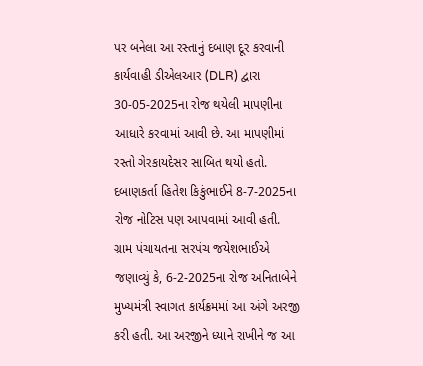પર બનેલા આ રસ્તાનું દબાણ દૂર કરવાની કાર્યવાહી ડીએલઆર (DLR) દ્વારા 30-05-2025ના રોજ થયેલી માપણીના આધારે કરવામાં આવી છે. આ માપણીમાં રસ્તો ગેરકાયદેસર સાબિત થયો હતો. દબાણકર્તા હિતેશ કિકુંભાઈને 8-7-2025ના રોજ નોટિસ પણ આપવામાં આવી હતી.
ગ્રામ પંચાયતના સરપંચ જયેશભાઈએ જણાવ્યું કે, 6-2-2025ના રોજ અનિતાબેને મુખ્યમંત્રી સ્વાગત કાર્યક્રમમાં આ અંગે અરજી કરી હતી. આ અરજીને ધ્યાને રાખીને જ આ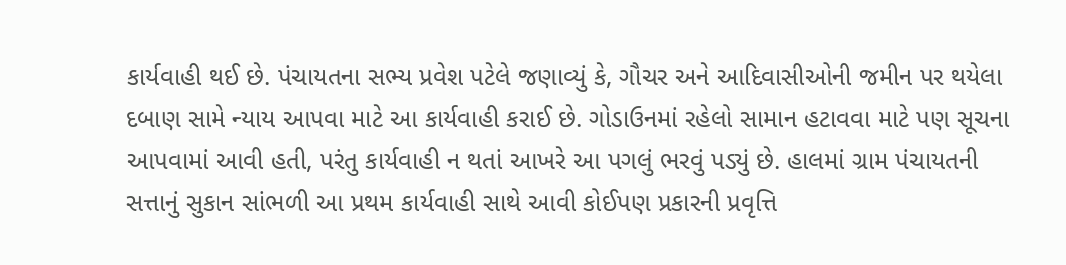કાર્યવાહી થઈ છે. પંચાયતના સભ્ય પ્રવેશ પટેલે જણાવ્યું કે, ગૌચર અને આદિવાસીઓની જમીન પર થયેલા દબાણ સામે ન્યાય આપવા માટે આ કાર્યવાહી કરાઈ છે. ગોડાઉનમાં રહેલો સામાન હટાવવા માટે પણ સૂચના આપવામાં આવી હતી, પરંતુ કાર્યવાહી ન થતાં આખરે આ પગલું ભરવું પડ્યું છે. હાલમાં ગ્રામ પંચાયતની સત્તાનું સુકાન સાંભળી આ પ્રથમ કાર્યવાહી સાથે આવી કોઈપણ પ્રકારની પ્રવૃત્તિ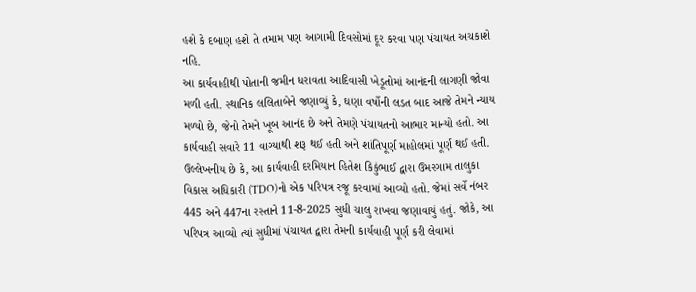હશે કે દબાણ હશે તે તમામ પણ આગામી દિવસોમાં દૂર કરવા પણ પંચાયત અચકાશે નહિ.
આ કાર્યવાહીથી પોતાની જમીન ધરાવતા આદિવાસી ખેડૂતોમાં આનંદની લાગણી જોવા મળી હતી. સ્થાનિક લલિતાબેને જણાવ્યું કે, ઘણા વર્ષોની લડત બાદ આજે તેમને ન્યાય મળ્યો છે, જેનો તેમને ખૂબ આનંદ છે અને તેમણે પંચાયતનો આભાર માન્યો હતો. આ કાર્યવાહી સવારે 11 વાગ્યાથી શરૂ થઈ હતી અને શાંતિપૂર્ણ માહોલમાં પૂર્ણ થઈ હતી.
ઉલ્લેખનીય છે કે, આ કાર્યવાહી દરમિયાન હિતેશ કિકુંભાઈ દ્વારા ઉમરગામ તાલુકા વિકાસ અધિકારી (TDO)નો એક પરિપત્ર રજૂ કરવામાં આવ્યો હતો. જેમાં સર્વે નંબર 445 અને 447ના રસ્તાને 11-8-2025 સુધી ચાલુ રાખવા જણાવાયું હતું. જોકે, આ પરિપત્ર આવ્યો ત્યાં સુધીમાં પંચાયત દ્વારા તેમની કાર્યવાહી પૂર્ણ કરી લેવામાં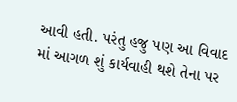આવી હતી. પરંતુ હજુ પણ આ વિવાદ માં આગળ શું કાર્યવાહી થશે તેના પર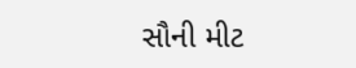સૌની મીટ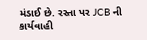મંડાઈ છે. રસ્તા પર JCB ની કાર્યવાહી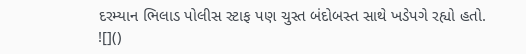દરમ્યાન ભિલાડ પોલીસ સ્ટાફ પણ ચુસ્ત બંદોબસ્ત સાથે ખડેપગે રહ્યો હતો.
![]()